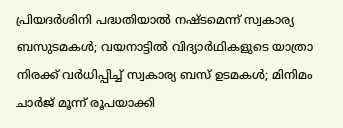പ്രിയദർശിനി പദ്ധതിയാൽ നഷ്ടമെന്ന് സ്വകാര്യ ബസുടമകൾ; വയനാട്ടിൽ വിദ്യാർഥികളുടെ യാത്രാ നിരക്ക് വർധിപ്പിച്ച് സ്വകാര്യ ബസ് ഉടമകൾ; മിനിമം ചാർജ് മൂന്ന് രൂപയാക്കി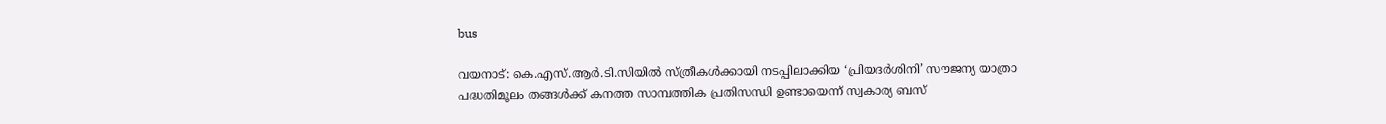bus

വയനാട്: കെ.എസ്.ആർ.ടി.സിയിൽ സ്ത്രീകൾക്കായി നടപ്പിലാക്കിയ ‘പ്രിയദർശിനി’ സൗജന്യ യാത്രാ പദ്ധതിമൂലം തങ്ങൾക്ക് കനത്ത സാമ്പത്തിക പ്രതിസന്ധി ഉണ്ടായെന്ന് സ്വകാര്യ ബസ്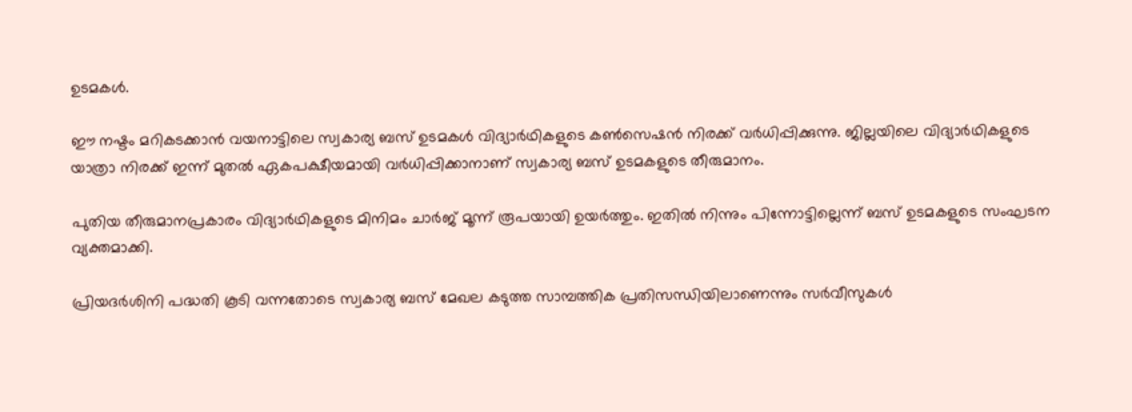ഉടമകൾ.

ഈ നഷ്ടം മറികടക്കാൻ വയനാട്ടിലെ സ്വകാര്യ ബസ് ഉടമകൾ വിദ്യാർഥികളുടെ കൺസെഷൻ നിരക്ക് വർധിപ്പിക്കുന്നു. ജില്ലയിലെ വിദ്യാർഥികളുടെ യാത്രാ നിരക്ക് ഇന്ന് മുതൽ ഏകപക്ഷീയമായി വർധിപ്പിക്കാനാണ് സ്വകാര്യ ബസ് ഉടമകളുടെ തീരുമാനം.

പുതിയ തീരുമാനപ്രകാരം വിദ്യാർഥികളുടെ മിനിമം ചാർജ് മൂന്ന് രൂപയായി ഉയർത്തും. ഇതിൽ നിന്നും പിന്നോട്ടില്ലെന്ന് ബസ് ഉടമകളുടെ സംഘടന വ്യക്തമാക്കി.

പ്രിയദർശിനി പദ്ധതി കൂടി വന്നതോടെ സ്വകാര്യ ബസ് മേഖല കടുത്ത സാമ്പത്തിക പ്രതിസന്ധിയിലാണെന്നും സർവീസുകൾ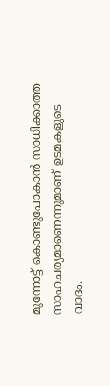മുന്നോട്ട് കൊണ്ടുപോകാൻ സാധിക്കാത്ത സാഹചര്യമാണെന്നുമാണ് ഉടമകളുടെ വാദം.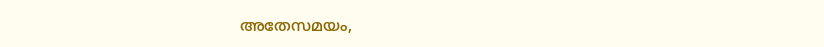അതേസമയം,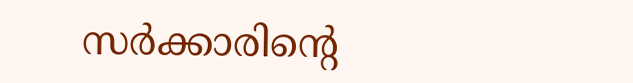സർക്കാരിന്റെ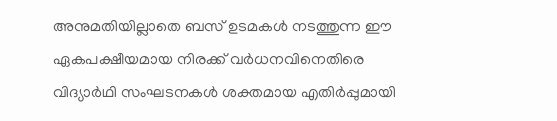അനുമതിയില്ലാതെ ബസ് ഉടമകൾ നടത്തുന്ന ഈ ഏകപക്ഷീയമായ നിരക്ക് വർധനവിനെതിരെ വിദ്യാർഥി സംഘടനകൾ ശക്തമായ എതിർപ്പുമായി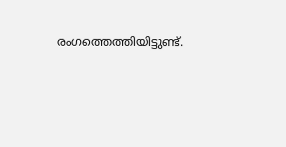രംഗത്തെത്തിയിട്ടുണ്ട്.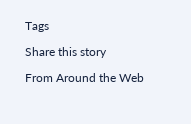Tags

Share this story

From Around the Web